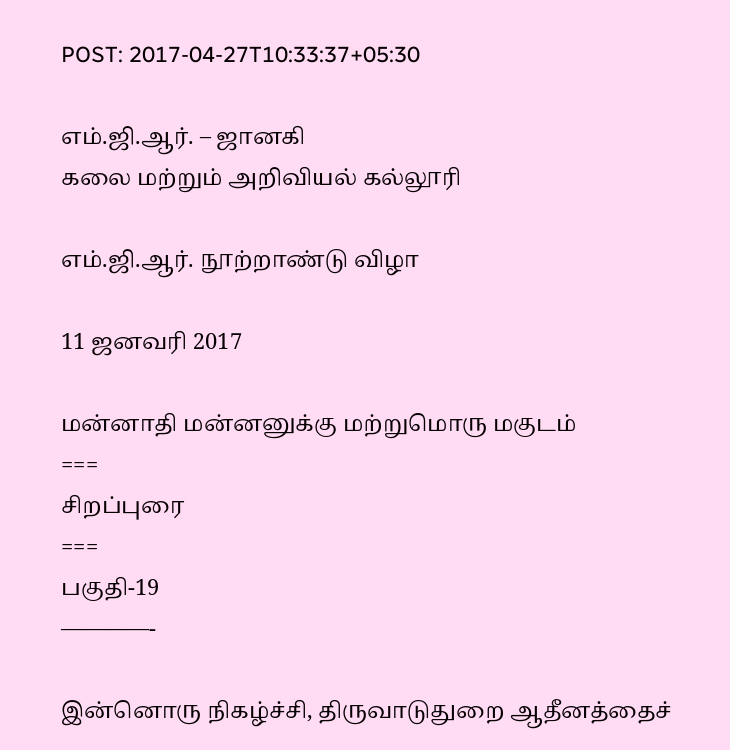POST: 2017-04-27T10:33:37+05:30

எம்.ஜி.ஆர். – ஜானகி
கலை மற்றும் அறிவியல் கல்லூரி

எம்.ஜி.ஆர். நூற்றாண்டு விழா

11 ஜனவரி 2017

மன்னாதி மன்னனுக்கு மற்றுமொரு மகுடம்
===
சிறப்புரை
===
பகுதி-19
————-

இன்னொரு நிகழ்ச்சி, திருவாடுதுறை ஆதீனத்தைச்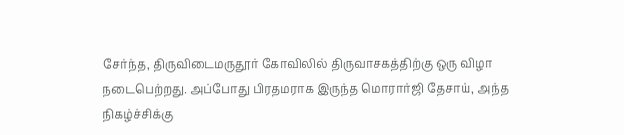சேர்ந்த, திருவிடைமருதூர் கோவிலில் திருவாசகத்திற்கு ஒரு விழா நடைபெற்றது. அப்போது பிரதமராக இருந்த மொரார்ஜி தேசாய், அந்த நிகழ்ச்சிக்கு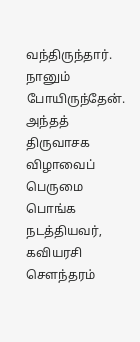வந்திருந்தார். நானும் போயிருந்தேன். அந்தத் திருவாசக விழாவைப் பெருமை பொங்க நடத்தியவர், கவியரசி சௌந்தரம்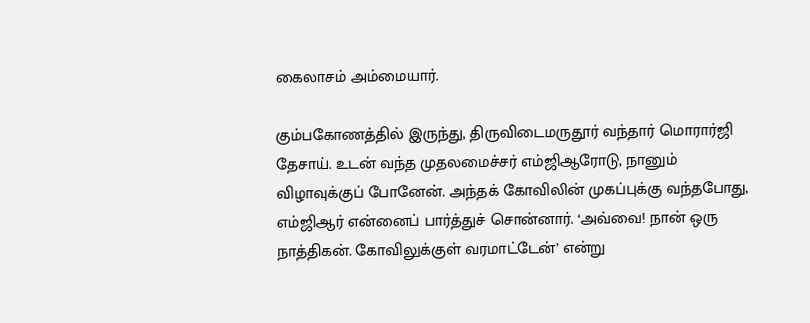கைலாசம் அம்மையார்.

கும்பகோணத்தில் இருந்து, திருவிடைமருதூர் வந்தார் மொரார்ஜி தேசாய். உடன் வந்த முதலமைச்சர் எம்ஜிஆரோடு, நானும் விழாவுக்குப் போனேன். அந்தக் கோவிலின் முகப்புக்கு வந்தபோது, எம்ஜிஆர் என்னைப் பார்த்துச் சொன்னார். ‘அவ்வை! நான் ஒரு நாத்திகன். கோவிலுக்குள் வரமாட்டேன்’ என்று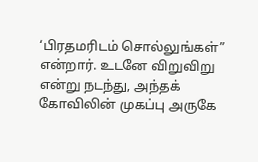‘பிரதமரிடம் சொல்லுங்கள்” என்றார். உடனே விறுவிறு என்று நடந்து, அந்தக் கோவிலின் முகப்பு அருகே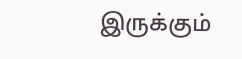இருக்கும்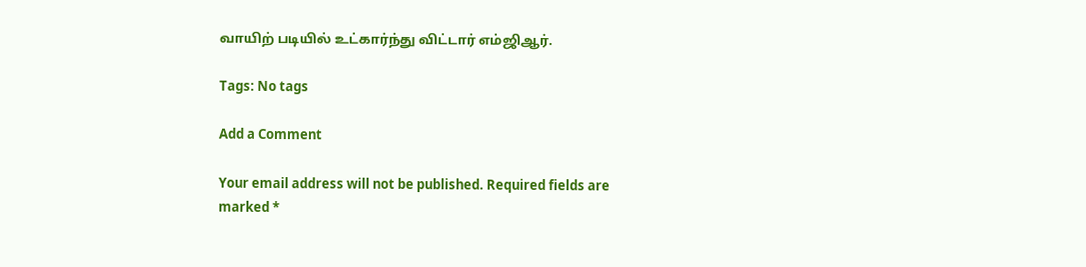வாயிற் படியில் உட்கார்ந்து விட்டார் எம்ஜிஆர்.

Tags: No tags

Add a Comment

Your email address will not be published. Required fields are marked *